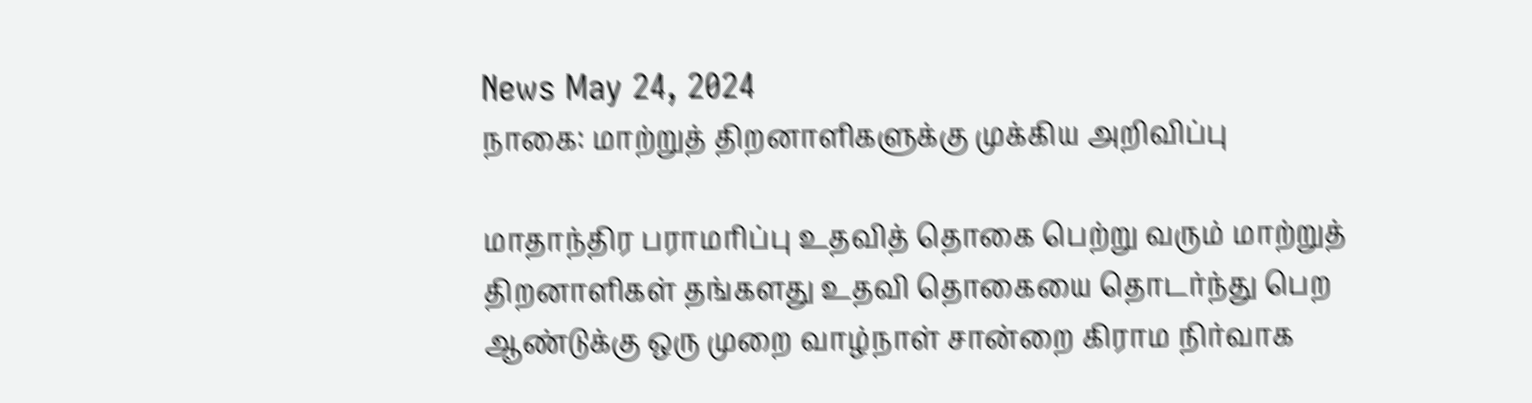News May 24, 2024
நாகை: மாற்றுத் திறனாளிகளுக்கு முக்கிய அறிவிப்பு

மாதாந்திர பராமரிப்பு உதவித் தொகை பெற்று வரும் மாற்றுத் திறனாளிகள் தங்களது உதவி தொகையை தொடர்ந்து பெற ஆண்டுக்கு ஒரு முறை வாழ்நாள் சான்றை கிராம நிர்வாக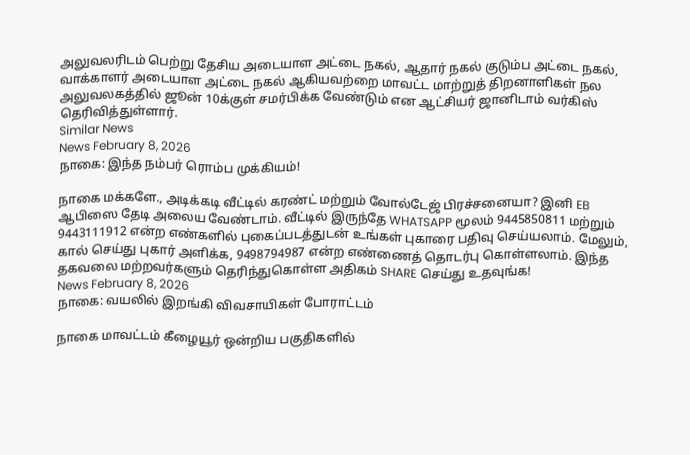அலுவலரிடம் பெற்று தேசிய அடையாள அட்டை நகல், ஆதார் நகல் குடும்ப அட்டை நகல், வாக்காளர் அடையாள அட்டை நகல் ஆகியவற்றை மாவட்ட மாற்றுத் திறனாளிகள் நல அலுவலகத்தில் ஜூன் 10க்குள் சமர்பிக்க வேண்டும் என ஆட்சியர் ஜானிடாம் வர்கிஸ் தெரிவித்துள்ளார்.
Similar News
News February 8, 2026
நாகை: இந்த நம்பர் ரொம்ப முக்கியம்!

நாகை மக்களே., அடிக்கடி வீட்டில் கரண்ட் மற்றும் வோல்டேஜ் பிரச்சனையா? இனி EB ஆபிஸை தேடி அலைய வேண்டாம். வீட்டில் இருந்தே WHATSAPP மூலம் 9445850811 மற்றும் 9443111912 என்ற எண்களில் புகைப்படத்துடன் உங்கள் புகாரை பதிவு செய்யலாம். மேலும், கால் செய்து புகார் அளிக்க, 9498794987 என்ற எண்ணைத் தொடர்பு கொள்ளலாம். இந்த தகவலை மற்றவர்களும் தெரிந்துகொள்ள அதிகம் SHARE செய்து உதவுங்க!
News February 8, 2026
நாகை: வயலில் இறங்கி விவசாயிகள் போராட்டம்

நாகை மாவட்டம் கீழையூர் ஒன்றிய பகுதிகளில்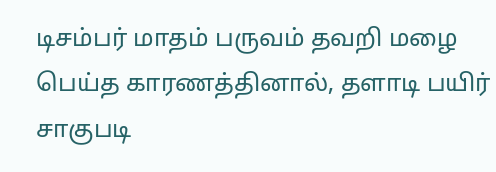டிசம்பர் மாதம் பருவம் தவறி மழை பெய்த காரணத்தினால், தளாடி பயிர் சாகுபடி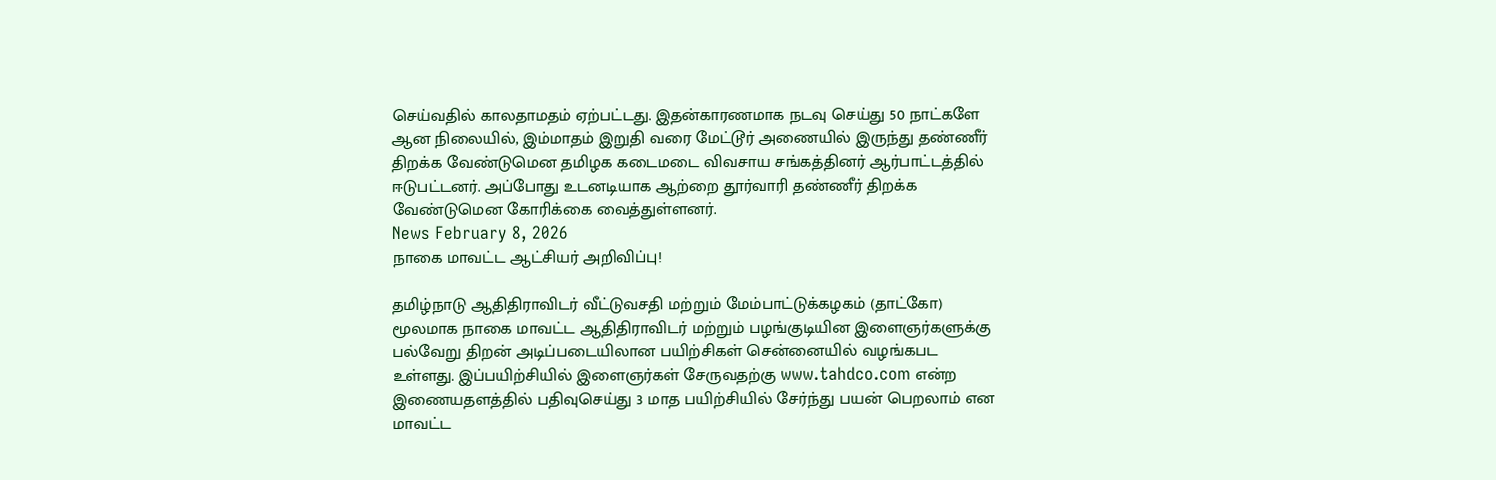செய்வதில் காலதாமதம் ஏற்பட்டது. இதன்காரணமாக நடவு செய்து 50 நாட்களே ஆன நிலையில், இம்மாதம் இறுதி வரை மேட்டூர் அணையில் இருந்து தண்ணீர் திறக்க வேண்டுமென தமிழக கடைமடை விவசாய சங்கத்தினர் ஆர்பாட்டத்தில் ஈடுபட்டனர். அப்போது உடனடியாக ஆற்றை தூர்வாரி தண்ணீர் திறக்க வேண்டுமென கோரிக்கை வைத்துள்ளனர்.
News February 8, 2026
நாகை மாவட்ட ஆட்சியர் அறிவிப்பு!

தமிழ்நாடு ஆதிதிராவிடர் வீட்டுவசதி மற்றும் மேம்பாட்டுக்கழகம் (தாட்கோ) மூலமாக நாகை மாவட்ட ஆதிதிராவிடர் மற்றும் பழங்குடியின இளைஞர்களுக்கு பல்வேறு திறன் அடிப்படையிலான பயிற்சிகள் சென்னையில் வழங்கபட உள்ளது. இப்பயிற்சியில் இளைஞர்கள் சேருவதற்கு www.tahdco.com என்ற இணையதளத்தில் பதிவுசெய்து 3 மாத பயிற்சியில் சேர்ந்து பயன் பெறலாம் என மாவட்ட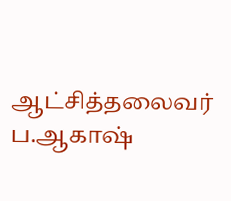ஆட்சித்தலைவர் ப.ஆகாஷ்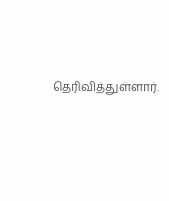தெரிவித்துள்ளார்.